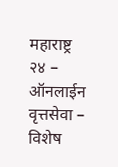महाराष्ट्र २४ – ऑनलाईन वृत्तसेवा – विशेष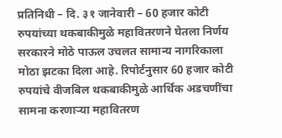प्रतिनिधी – दि. ३१ जानेवारी – 60 हजार कोटी रुपयांच्या थकबाकीमुळे महावितरणने घेतला निर्णय सरकारने मोठे पाऊल उचलत सामान्य नागरिकाला मोठा झटका दिला आहे. रिपोर्टनुसार 60 हजार कोटी रुपयांचे वीजबिल थकबाकीमुळे आर्थिक अडचणींचा सामना करणाऱ्या महावितरण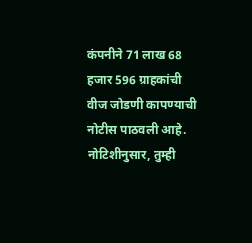कंपनीने 71 लाख 68 हजार 596 ग्राहकांची वीज जोडणी कापण्याची नोटीस पाठवली आहे. नोटिशीनुसार, तुम्ही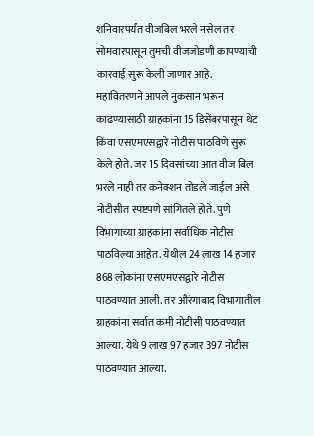शनिवारपर्यंत वीजबिल भरले नसेल तर सोमवारपासून तुमची वीजजोडणी कापण्याची कारवाई सुरू केली जाणार आहे.
महावितरणने आपले नुकसान भरून काढण्यासाठी ग्राहकांना 15 डिसेंबरपासून थेट किंवा एसएमएसद्वारे नोटीस पाठविणे सुरू केले होते. जर 15 दिवसांच्या आत वीज बिल भरले नाही तर कनेक्शन तोडले जाईल असे नोटीसीत स्पष्टपणे सांगितले होते. पुणे विभागाच्या ग्राहकांना सर्वाधिक नोटीस पाठविल्या आहेत. येथील 24 लाख 14 हजार 868 लोकांना एसएमएसद्वारे नोटीस पाठवण्यात आली. तर औरंगाबाद विभागातील ग्राहकांना सर्वात कमी नोटीसी पाठवण्यात आल्या. येथे 9 लाख 97 हजार 397 नोटीस पाठवण्यात आल्या.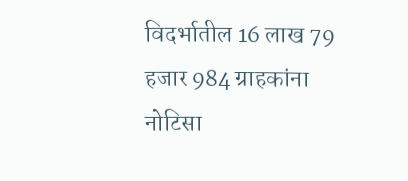विदर्भातील 16 लाख 79 हजार 984 ग्राहकांना नोटिसा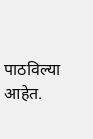पाठविल्या आहेत.